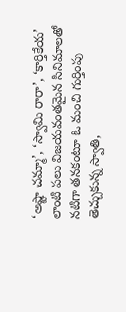‘అష్టా చమ్మా’, ‘స్వామి రారా’, ‘కార్తికేయ’ లాంటి పలు విజయవంతమైన సినిమాలతో నటిగా తనకంటూ ఓ మంచి గుర్తింపు తెచ్చుకున్న స్వాతి,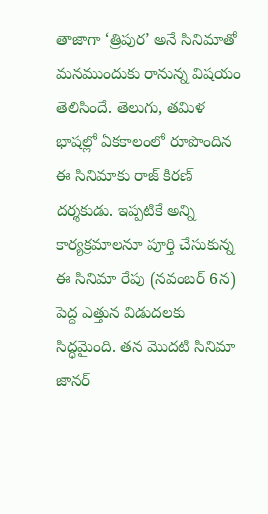తాజాగా ‘త్రిపుర’ అనే సినిమాతో మనముందుకు రానున్న విషయం తెలిసిందే. తెలుగు, తమిళ భాషల్లో ఏకకాలంలో రూపొందిన ఈ సినిమాకు రాజ్ కిరణ్ దర్శకుడు. ఇప్పటికే అన్ని కార్యక్రమాలనూ పూర్తి చేసుకున్న ఈ సినిమా రేపు (నవంబర్ 6న) పెద్ద ఎత్తున విడుదలకు సిద్ధమైంది. తన మొదటి సినిమా జానర్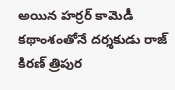అయిన హర్రర్ కామెడీ కథాంశంతోనే దర్శకుడు రాజ్ కిరణ్ త్రిపుర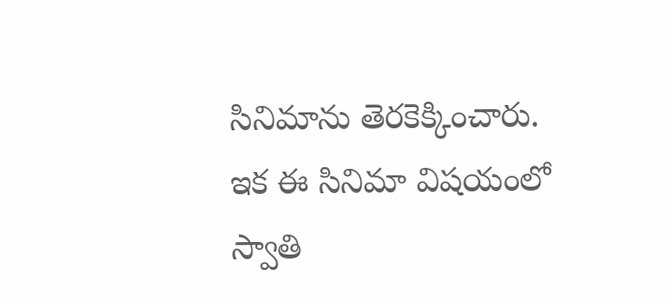సినిమాను తెరకెక్కించారు.
ఇక ఈ సినిమా విషయంలో స్వాతి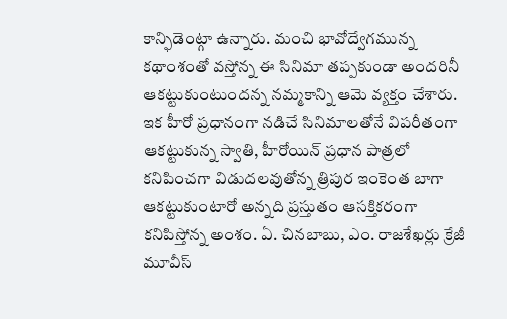కాన్ఫిడెంట్గా ఉన్నారు. మంచి భావోద్వేగమున్న కథాంశంతో వస్తోన్న ఈ సినిమా తప్పకుండా అందరినీ ఆకట్టుకుంటుందన్న నమ్మకాన్ని ఆమె వ్యక్తం చేశారు. ఇక హీరో ప్రధానంగా నడిచే సినిమాలతోనే విపరీతంగా ఆకట్టుకున్న స్వాతి, హీరోయిన్ ప్రధాన పాత్రలో కనిపించగా విడుదలవుతోన్న త్రిపుర ఇంకెంత బాగా ఆకట్టుకుంటారో అన్నది ప్రస్తుతం ఆసక్తికరంగా కనిపిస్తోన్న అంశం. ఏ. చినబాబు, ఎం. రాజశేఖర్లు క్రేజీ మూవీస్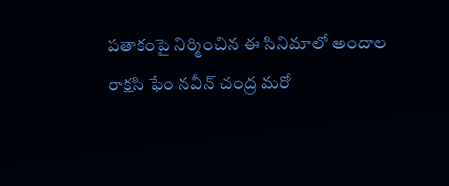పతాకంపై నిర్మించిన ఈ సినిమాలో అందాల రాక్షసి ఫేం నవీన్ చంద్ర మరో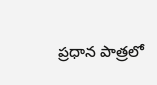ప్రధాన పాత్రలో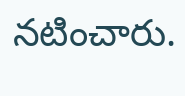నటించారు.